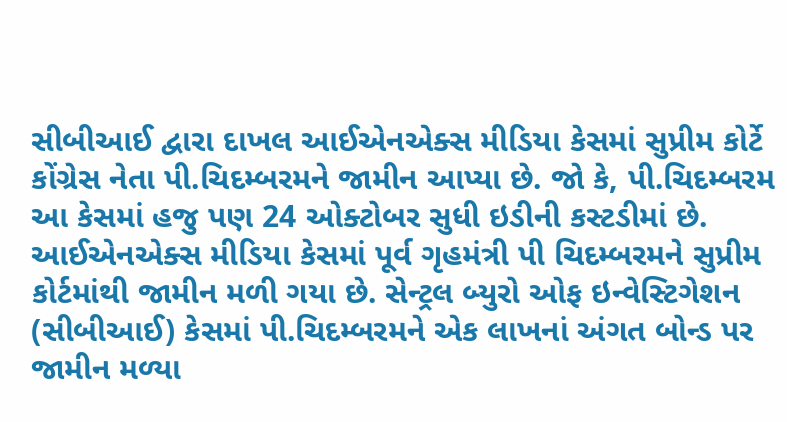સીબીઆઈ દ્વારા દાખલ આઈએનએક્સ મીડિયા કેસમાં સુપ્રીમ કોર્ટે કોંગ્રેસ નેતા પી.ચિદમ્બરમને જામીન આપ્યા છે. જો કે, પી.ચિદમ્બરમ આ કેસમાં હજુ પણ 24 ઓક્ટોબર સુધી ઇડીની કસ્ટડીમાં છે.
આઈએનએક્સ મીડિયા કેસમાં પૂર્વ ગૃહમંત્રી પી ચિદમ્બરમને સુપ્રીમ કોર્ટમાંથી જામીન મળી ગયા છે. સેન્ટ્રલ બ્યુરો ઓફ ઇન્વેસ્ટિગેશન (સીબીઆઈ) કેસમાં પી.ચિદમ્બરમને એક લાખનાં અંગત બોન્ડ પર જામીન મળ્યા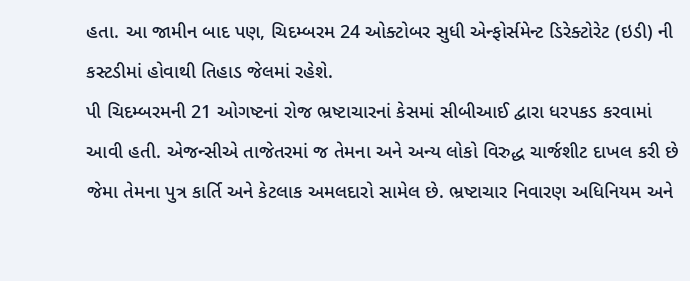હતા. આ જામીન બાદ પણ, ચિદમ્બરમ 24 ઓક્ટોબર સુધી એન્ફોર્સમેન્ટ ડિરેક્ટોરેટ (ઇડી) ની કસ્ટડીમાં હોવાથી તિહાડ જેલમાં રહેશે.
પી ચિદમ્બરમની 21 ઓગષ્ટનાં રોજ ભ્રષ્ટાચારનાં કેસમાં સીબીઆઈ દ્વારા ધરપકડ કરવામાં આવી હતી. એજન્સીએ તાજેતરમાં જ તેમના અને અન્ય લોકો વિરુદ્ધ ચાર્જશીટ દાખલ કરી છે જેમા તેમના પુત્ર કાર્તિ અને કેટલાક અમલદારો સામેલ છે. ભ્રષ્ટાચાર નિવારણ અધિનિયમ અને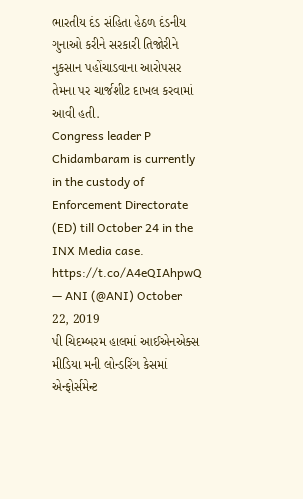ભારતીય દંડ સંહિતા હેઠળ દંડનીય ગુનાઓ કરીને સરકારી તિજોરીને નુકસાન પહોંચાડવાના આરોપસર તેમના પર ચાર્જશીટ દાખલ કરવામાં આવી હતી.
Congress leader P Chidambaram is currently in the custody of Enforcement Directorate (ED) till October 24 in the INX Media case. https://t.co/A4eQIAhpwQ
— ANI (@ANI) October 22, 2019
પી ચિદમ્બરમ હાલમાં આઈએનએક્સ મીડિયા મની લોન્ડરિંગ કેસમાં એન્ફોર્સમેન્ટ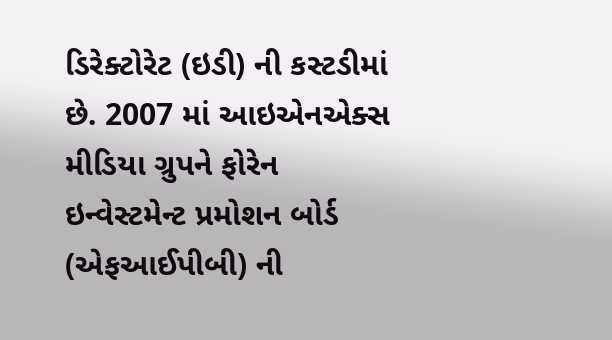ડિરેક્ટોરેટ (ઇડી) ની કસ્ટડીમાં છે. 2007 માં આઇએનએક્સ મીડિયા ગ્રુપને ફોરેન ઇન્વેસ્ટમેન્ટ પ્રમોશન બોર્ડ (એફઆઈપીબી) ની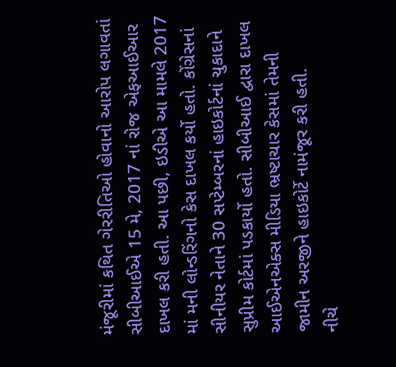મંજૂરીમાં કથિત ગેરરીતિઓ હોવાનો આરોપ લગાવતાં સીબીઆઈએ 15 મે, 2017 નાં રોજ એફઆઈઆર દાખલ કરી હતી. આ પછી, ઇડીએ આ મામલે 2017 માં મની લોન્ડરિંગનો કેસ દાખલ કર્યો હતો. કોંગ્રેસનાં સીનીયર નેતાને 30 સપ્ટેમ્બરનાં હાઇકોર્ટનાં ચુકાદાને સુપ્રીમ કોર્ટમાં પડકાર્યો હતો. સીબીઆઈ દ્વારા દાખલ આઈએનએક્સ મીડિયા ભ્રષ્ટાચાર કેસમાં તેમની જામીન અરજીને હાઇકોર્ટે નામંજૂર કરી હતી.
નીચે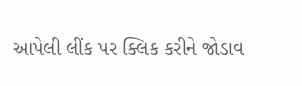આપેલી લીંક પર ક્લિક કરીને જોડાવ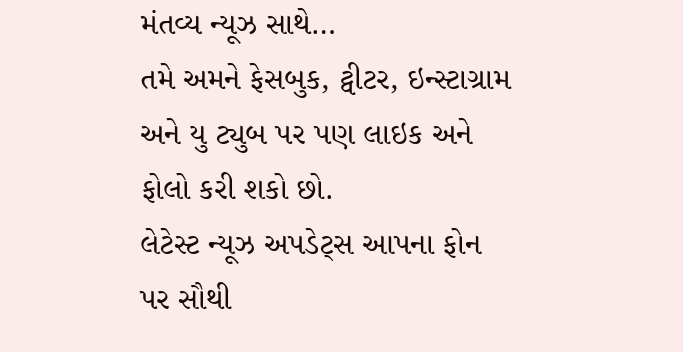મંતવ્ય ન્યૂઝ સાથે…
તમે અમને ફેસબુક, ટ્વીટર, ઇન્સ્ટાગ્રામ અને યુ ટ્યુબ પર પણ લાઇક અને ફોલો કરી શકો છો.
લેટેસ્ટ ન્યૂઝ અપડેટ્સ આપના ફોન પર સૌથી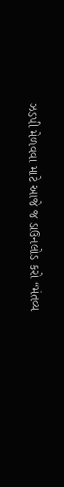ઝડપી મેળવવા માટે આજે જ ડાઉનલોડ કરો “મંતવ્ય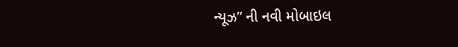ન્યૂઝ” ની નવી મોબાઇલ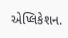એપ્લિકેશન.